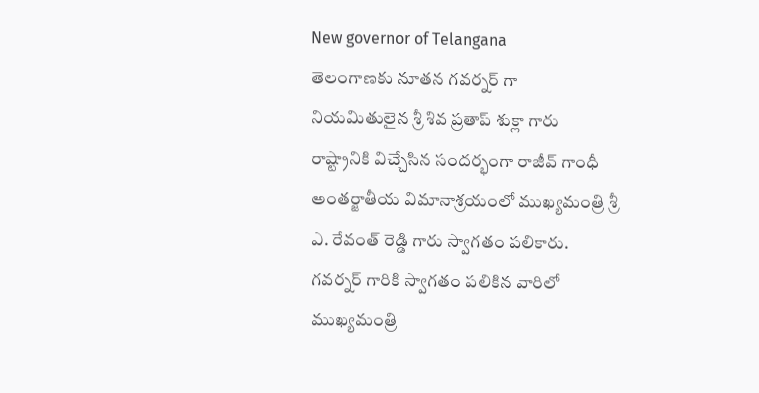New governor of Telangana
తెలంగాణకు నూతన గవర్నర్ గా నియమితులైన శ్రీ శివ ప్రతాప్ శుక్లా గారు రాష్ట్రానికి విచ్చేసిన సందర్భంగా రాజీవ్ గాంధీ అంతర్జాతీయ విమానాశ్రయంలో ముఖ్యమంత్రి శ్రీ ఎ. రేవంత్ రెడ్డి గారు స్వాగతం పలికారు.    గవర్నర్ గారికి స్వాగతం పలికిన వారిలో ముఖ్యమంత్రి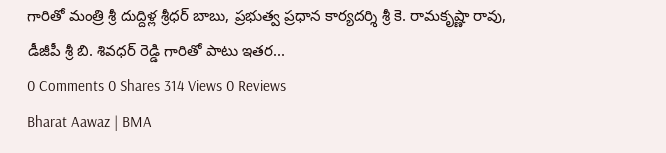గారితో మంత్రి శ్రీ దుద్దిళ్ల శ్రీధర్ బాబు, ప్రభుత్వ ప్రధాన కార్యదర్శి శ్రీ కె. రామకృష్ణా రావు, డీజీపీ శ్రీ బి. శివధర్ రెడ్డి గారితో పాటు ఇతర...
0 Comments 0 Shares 314 Views 0 Reviews
Bharat Aawaz | BMA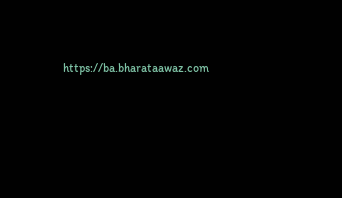https://ba.bharataawaz.com